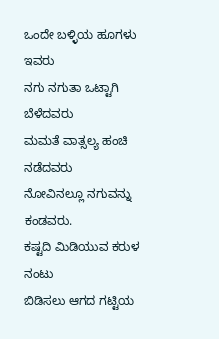ಒಂದೇ ಬಳ್ಳಿಯ ಹೂಗಳು ಇವರು
ನಗು ನಗುತಾ ಒಟ್ಟಾಗಿ ಬೆಳೆದವರು
ಮಮತೆ ವಾತ್ಸಲ್ಯ ಹಂಚಿ ನಡೆದವರು
ನೋವಿನಲ್ಲೂ ನಗುವನ್ನು ಕಂಡವರು.
ಕಷ್ಟದಿ ಮಿಡಿಯುವ ಕರುಳ ನಂಟು
ಬಿಡಿಸಲು ಆಗದ ಗಟ್ಟಿಯ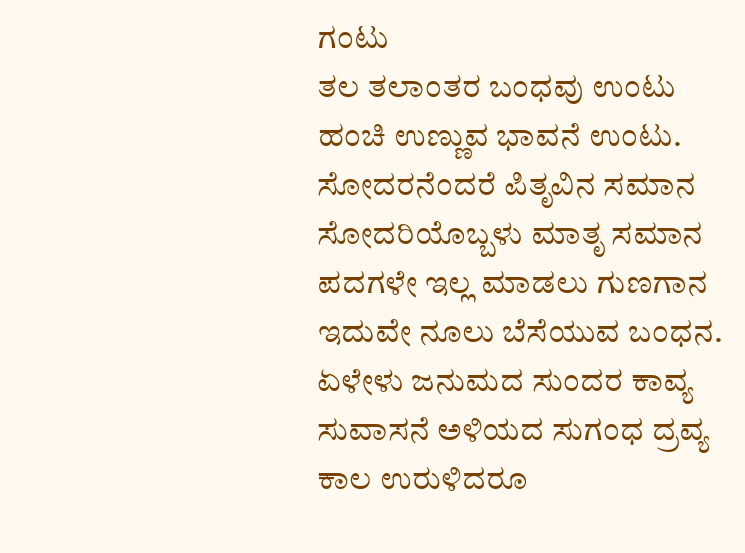ಗಂಟು
ತಲ ತಲಾಂತರ ಬಂಧವು ಉಂಟು
ಹಂಚಿ ಉಣ್ಣುವ ಭಾವನೆ ಉಂಟು.
ಸೋದರನೆಂದರೆ ಪಿತೃವಿನ ಸಮಾನ
ಸೋದರಿಯೊಬ್ಬಳು ಮಾತೃ ಸಮಾನ
ಪದಗಳೇ ಇಲ್ಲ ಮಾಡಲು ಗುಣಗಾನ
ಇದುವೇ ನೂಲು ಬೆಸೆಯುವ ಬಂಧನ.
ಏಳೇಳು ಜನುಮದ ಸುಂದರ ಕಾವ್ಯ
ಸುವಾಸನೆ ಅಳಿಯದ ಸುಗಂಧ ದ್ರವ್ಯ
ಕಾಲ ಉರುಳಿದರೂ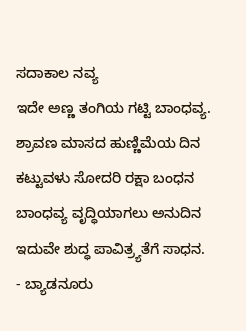ಸದಾಕಾಲ ನವ್ಯ
ಇದೇ ಅಣ್ಣ ತಂಗಿಯ ಗಟ್ಟಿ ಬಾಂಧವ್ಯ.
ಶ್ರಾವಣ ಮಾಸದ ಹುಣ್ಣಿಮೆಯ ದಿನ
ಕಟ್ಟುವಳು ಸೋದರಿ ರಕ್ಷಾ ಬಂಧನ
ಬಾಂಧವ್ಯ ವೃದ್ಧಿಯಾಗಲು ಅನುದಿನ
ಇದುವೇ ಶುದ್ಧ ಪಾವಿತ್ರ್ಯತೆಗೆ ಸಾಧನ.
- ಬ್ಯಾಡನೂರು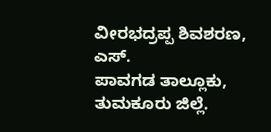ವೀರಭದ್ರಪ್ಪ ಶಿವಶರಣ, ಎಸ್.
ಪಾವಗಡ ತಾಲ್ಲೂಕು, ತುಮಕೂರು ಜಿಲ್ಲೆ.